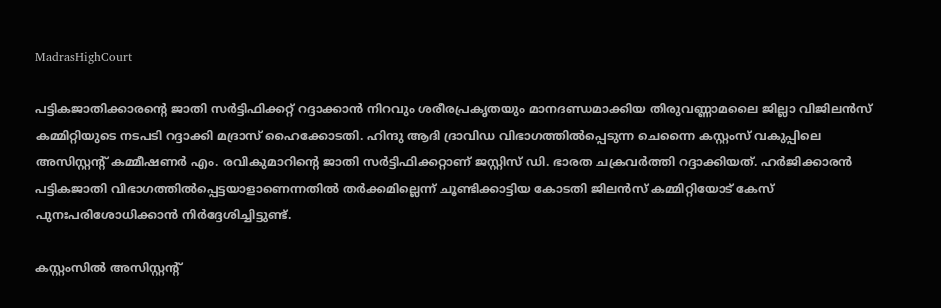MadrasHighCourt

പട്ടികജാതിക്കാരന്‍റെ ജാതി സര്‍ട്ടിഫിക്കറ്റ് റദ്ദാക്കാന്‍ നിറവും ശരീരപ്രകൃതയും മാനദണ്ഡമാക്കിയ തിരുവണ്ണാമലൈ ജില്ലാ വിജിലൻസ് കമ്മിറ്റിയുടെ നടപടി റദ്ദാക്കി മദ്രാസ് ഹൈക്കോടതി. ഹിന്ദു ആദി ദ്രാവിഡ വിഭാഗത്തില്‍പ്പെടുന്ന ചെന്നൈ കസ്റ്റംസ് വകുപ്പിലെ അസിസ്റ്റന്റ് കമ്മീഷണർ എം. രവികുമാറിന്റെ ജാതി സര്‍ട്ടിഫിക്കറ്റാണ് ജസ്റ്റിസ് ഡി. ഭാരത ചക്രവർത്തി റദ്ദാക്കിയത്. ഹർജിക്കാരൻ പട്ടികജാതി വിഭാഗത്തിൽപ്പെട്ടയാളാണെന്നതിൽ തർക്കമില്ലെന്ന് ചൂണ്ടിക്കാട്ടിയ കോടതി ജിലൻസ് കമ്മിറ്റിയോട് കേസ് പുനഃപരിശോധിക്കാൻ നിർദ്ദേശിച്ചിട്ടുണ്ട്.

കസ്റ്റംസില്‍ അസിസ്റ്റന്‍റ്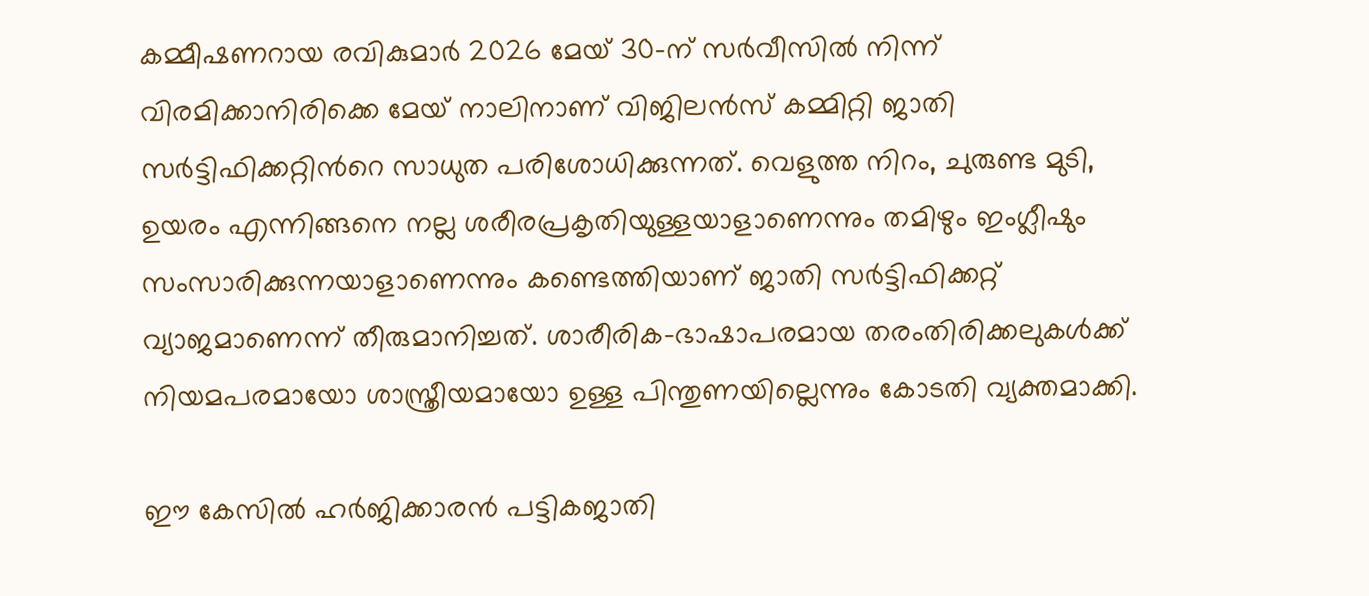കമ്മീഷണറായ രവികുമാര്‍ 2026 മേയ് 30-ന് സർവീസിൽ നിന്ന് വിരമിക്കാനിരിക്കെ മേയ് നാലിനാണ് വിജിലന്‍സ് കമ്മിറ്റി ജാതി സര്‍ട്ടിഫിക്കറ്റിന്‍റെ സാധുത പരിശോധിക്കുന്നത്. വെളുത്ത നിറം, ചുരുണ്ട മുടി, ഉയരം എന്നിങ്ങനെ നല്ല ശരീരപ്രകൃതിയുള്ളയാളാണെന്നും തമിഴും ഇംഗ്ലീഷും സംസാരിക്കുന്നയാളാണെന്നും കണ്ടെത്തിയാണ് ജാതി സര്‍ട്ടിഫിക്കറ്റ് വ്യാജമാണെന്ന് തീരുമാനിച്ചത്. ശാരീരിക-ഭാഷാപരമായ തരംതിരിക്കലുകൾക്ക് നിയമപരമായോ ശാസ്ത്രീയമായോ ഉള്ള പിന്തുണയില്ലെന്നും കോടതി വ്യക്തമാക്കി.

ഈ കേസിൽ ഹർജിക്കാരൻ പട്ടികജാതി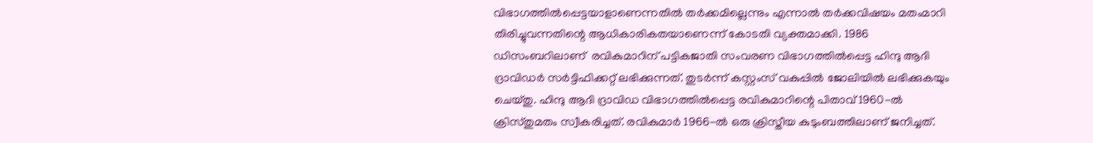വിഭാഗത്തിൽപ്പെട്ടയാളാണെന്നതിൽ തർക്കമില്ലെന്നും എന്നാൽ തർക്കവിഷയം മതംമാറി തിരിച്ചുവന്നതിന്റെ ആധികാരികതയാണെന്ന് കോടതി വ്യക്തമാക്കി. 1986 ഡിസംബറിലാണ്  രവികുമാറിന് പട്ടികജാതി സംവരണ വിഭാഗത്തിൽപ്പെട്ട ഹിന്ദു ആദി ദ്രാവിഡർ സർട്ടിഫിക്കറ്റ് ലഭിക്കുന്നത്. തുടർന്ന് കസ്റ്റംസ് വകുപ്പിൽ ജോലിയിൽ ലഭിക്കുകയും ചെയ്തു. ഹിന്ദു ആദി ദ്രാവിഡ വിഭാഗത്തിൽപ്പെട്ട രവികുമാറിന്റെ പിതാവ് 1960-ൽ ക്രിസ്തുമതം സ്വീകരിച്ചത്. രവികുമാർ 1966-ൽ ഒരു ക്രിസ്തീയ കുടുംബത്തിലാണ് ജനിച്ചത്.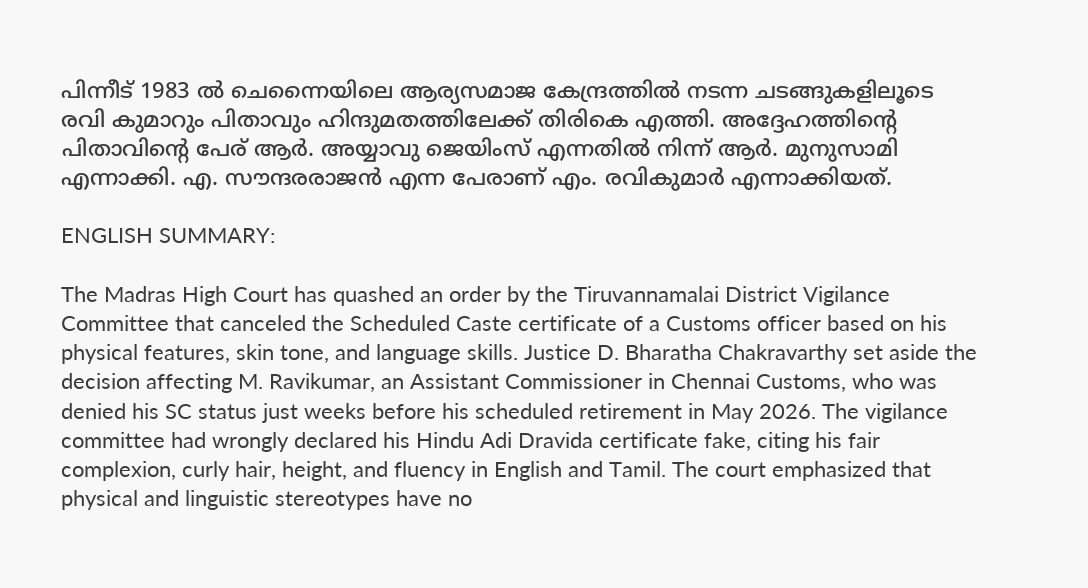പിന്നീട് 1983 ല്‍ ചെന്നൈയിലെ ആര്യസമാജ കേന്ദ്രത്തിൽ നടന്ന ചടങ്ങുകളിലൂടെ രവി കുമാറും പിതാവും ഹിന്ദുമതത്തിലേക്ക് തിരികെ എത്തി. അദ്ദേഹത്തിന്റെ പിതാവിന്റെ പേര് ആർ. അയ്യാവു ജെയിംസ് എന്നതിൽ നിന്ന് ആർ. മുനുസാമി എന്നാക്കി. എ. സൗന്ദരരാജൻ എന്ന പേരാണ് എം. രവികുമാർ എന്നാക്കിയത്.

ENGLISH SUMMARY:

The Madras High Court has quashed an order by the Tiruvannamalai District Vigilance Committee that canceled the Scheduled Caste certificate of a Customs officer based on his physical features, skin tone, and language skills. Justice D. Bharatha Chakravarthy set aside the decision affecting M. Ravikumar, an Assistant Commissioner in Chennai Customs, who was denied his SC status just weeks before his scheduled retirement in May 2026. The vigilance committee had wrongly declared his Hindu Adi Dravida certificate fake, citing his fair complexion, curly hair, height, and fluency in English and Tamil. The court emphasized that physical and linguistic stereotypes have no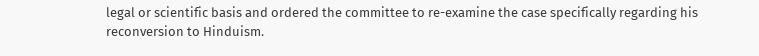legal or scientific basis and ordered the committee to re-examine the case specifically regarding his reconversion to Hinduism.